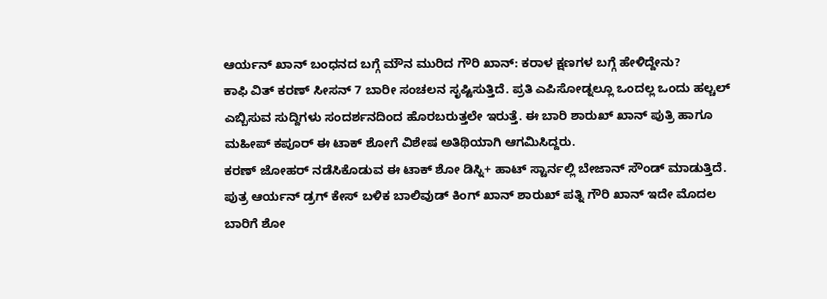ಆರ್ಯನ್ ಖಾನ್ ಬಂಧನದ ಬಗ್ಗೆ ಮೌನ ಮುರಿದ ಗೌರಿ ಖಾನ್: ಕರಾಳ ಕ್ಷಣಗಳ ಬಗ್ಗೆ ಹೇಳಿದ್ದೇನು?
ಕಾಫಿ ವಿತ್ ಕರಣ್ ಸೀಸನ್ 7 ಬಾರೀ ಸಂಚಲನ ಸೃಷ್ಟಿಸುತ್ತಿದೆ. ಪ್ರತಿ ಎಪಿಸೋಡ್ನಲ್ಲೂ ಒಂದಲ್ಲ ಒಂದು ಹಲ್ಚಲ್ ಎಬ್ಬಿಸುವ ಸುದ್ದಿಗಳು ಸಂದರ್ಶನದಿಂದ ಹೊರಬರುತ್ತಲೇ ಇರುತ್ತೆ. ಈ ಬಾರಿ ಶಾರುಖ್ ಖಾನ್ ಪುತ್ರಿ ಹಾಗೂ ಮಹೀಪ್ ಕಪೂರ್ ಈ ಟಾಕ್ ಶೋಗೆ ವಿಶೇಷ ಅತಿಥಿಯಾಗಿ ಆಗಮಿಸಿದ್ದರು.
ಕರಣ್ ಜೋಹರ್ ನಡೆಸಿಕೊಡುವ ಈ ಟಾಕ್ ಶೋ ಡಿಸ್ನಿ+ ಹಾಟ್ ಸ್ಟಾರ್ನಲ್ಲಿ ಬೇಜಾನ್ ಸೌಂಡ್ ಮಾಡುತ್ತಿದೆ. ಪುತ್ರ ಆರ್ಯನ್ ಡ್ರಗ್ ಕೇಸ್ ಬಳಿಕ ಬಾಲಿವುಡ್ ಕಿಂಗ್ ಖಾನ್ ಶಾರುಖ್ ಪತ್ನಿ ಗೌರಿ ಖಾನ್ ಇದೇ ಮೊದಲ ಬಾರಿಗೆ ಶೋ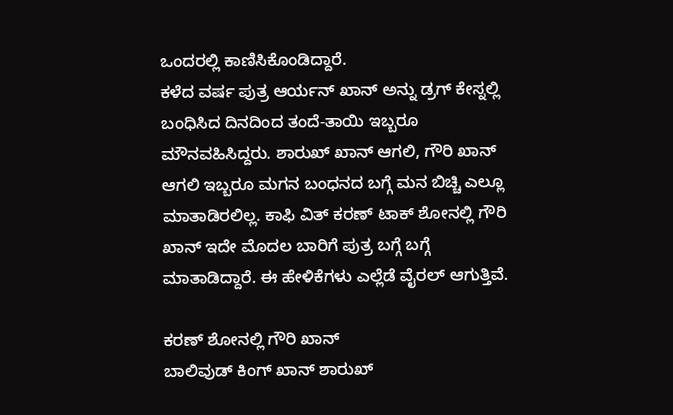ಒಂದರಲ್ಲಿ ಕಾಣಿಸಿಕೊಂಡಿದ್ದಾರೆ.
ಕಳೆದ ವರ್ಷ ಪುತ್ರ ಆರ್ಯನ್ ಖಾನ್ ಅನ್ನು ಡ್ರಗ್ ಕೇಸ್ನಲ್ಲಿ ಬಂಧಿಸಿದ ದಿನದಿಂದ ತಂದೆ-ತಾಯಿ ಇಬ್ಬರೂ ಮೌನವಹಿಸಿದ್ದರು. ಶಾರುಖ್ ಖಾನ್ ಆಗಲಿ, ಗೌರಿ ಖಾನ್ ಆಗಲಿ ಇಬ್ಬರೂ ಮಗನ ಬಂಧನದ ಬಗ್ಗೆ ಮನ ಬಿಚ್ಚಿ ಎಲ್ಲೂ ಮಾತಾಡಿರಲಿಲ್ಲ. ಕಾಫಿ ವಿತ್ ಕರಣ್ ಟಾಕ್ ಶೋನಲ್ಲಿ ಗೌರಿ ಖಾನ್ ಇದೇ ಮೊದಲ ಬಾರಿಗೆ ಪುತ್ರ ಬಗ್ಗೆ ಬಗ್ಗೆ ಮಾತಾಡಿದ್ದಾರೆ. ಈ ಹೇಳಿಕೆಗಳು ಎಲ್ಲೆಡೆ ವೈರಲ್ ಆಗುತ್ತಿವೆ.

ಕರಣ್ ಶೋನಲ್ಲಿ ಗೌರಿ ಖಾನ್
ಬಾಲಿವುಡ್ ಕಿಂಗ್ ಖಾನ್ ಶಾರುಖ್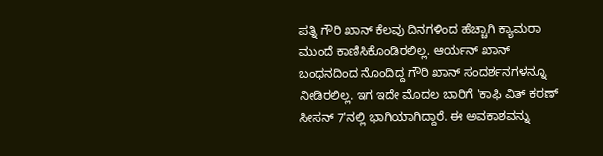ಪತ್ನಿ ಗೌರಿ ಖಾನ್ ಕೆಲವು ದಿನಗಳಿಂದ ಹೆಚ್ಚಾಗಿ ಕ್ಯಾಮರಾ ಮುಂದೆ ಕಾಣಿಸಿಕೊಂಡಿರಲಿಲ್ಲ. ಆರ್ಯನ್ ಖಾನ್ ಬಂಧನದಿಂದ ನೊಂದಿದ್ದ ಗೌರಿ ಖಾನ್ ಸಂದರ್ಶನಗಳನ್ನೂ ನೀಡಿರಲಿಲ್ಲ. ಇಗ ಇದೇ ಮೊದಲ ಬಾರಿಗೆ 'ಕಾಫಿ ವಿತ್ ಕರಣ್ ಸೀಸನ್ 7'ನಲ್ಲಿ ಭಾಗಿಯಾಗಿದ್ದಾರೆ. ಈ ಅವಕಾಶವನ್ನು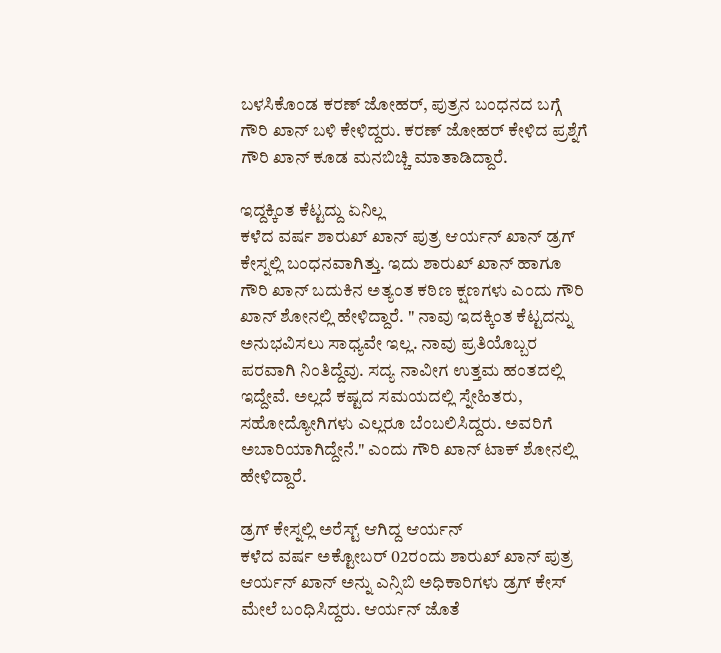ಬಳಸಿಕೊಂಡ ಕರಣ್ ಜೋಹರ್, ಪುತ್ರನ ಬಂಧನದ ಬಗ್ಗೆ ಗೌರಿ ಖಾನ್ ಬಳಿ ಕೇಳಿದ್ದರು. ಕರಣ್ ಜೋಹರ್ ಕೇಳಿದ ಪ್ರಶ್ನೆಗೆ ಗೌರಿ ಖಾನ್ ಕೂಡ ಮನಬಿಚ್ಚಿ ಮಾತಾಡಿದ್ದಾರೆ.

ಇದ್ದಕ್ಕಿಂತ ಕೆಟ್ಟದ್ದು ಏನಿಲ್ಲ
ಕಳೆದ ವರ್ಷ ಶಾರುಖ್ ಖಾನ್ ಪುತ್ರ ಆರ್ಯನ್ ಖಾನ್ ಡ್ರಗ್ ಕೇಸ್ನಲ್ಲಿ ಬಂಧನವಾಗಿತ್ತು. ಇದು ಶಾರುಖ್ ಖಾನ್ ಹಾಗೂ ಗೌರಿ ಖಾನ್ ಬದುಕಿನ ಅತ್ಯಂತ ಕಠಿಣ ಕ್ಷಣಗಳು ಎಂದು ಗೌರಿ ಖಾನ್ ಶೋನಲ್ಲಿ ಹೇಳಿದ್ದಾರೆ. " ನಾವು ಇದಕ್ಕಿಂತ ಕೆಟ್ಟದನ್ನು ಅನುಭವಿಸಲು ಸಾಧ್ಯವೇ ಇಲ್ಲ. ನಾವು ಪ್ರತಿಯೊಬ್ಬರ ಪರವಾಗಿ ನಿಂತಿದ್ದೆವು. ಸದ್ಯ ನಾವೀಗ ಉತ್ತಮ ಹಂತದಲ್ಲಿ ಇದ್ದೇವೆ. ಅಲ್ಲದೆ ಕಷ್ಟದ ಸಮಯದಲ್ಲಿ ಸ್ನೇಹಿತರು, ಸಹೋದ್ಯೋಗಿಗಳು ಎಲ್ಲರೂ ಬೆಂಬಲಿಸಿದ್ದರು. ಅವರಿಗೆ ಅಬಾರಿಯಾಗಿದ್ದೇನೆ." ಎಂದು ಗೌರಿ ಖಾನ್ ಟಾಕ್ ಶೋನಲ್ಲಿ ಹೇಳಿದ್ದಾರೆ.

ಡ್ರಗ್ ಕೇಸ್ನಲ್ಲಿ ಅರೆಸ್ಟ್ ಆಗಿದ್ದ ಆರ್ಯನ್
ಕಳೆದ ವರ್ಷ ಅಕ್ಟೋಬರ್ 02ರಂದು ಶಾರುಖ್ ಖಾನ್ ಪುತ್ರ ಆರ್ಯನ್ ಖಾನ್ ಅನ್ನು ಎನ್ಸಿಬಿ ಅಧಿಕಾರಿಗಳು ಡ್ರಗ್ ಕೇಸ್ ಮೇಲೆ ಬಂಧಿಸಿದ್ದರು. ಆರ್ಯನ್ ಜೊತೆ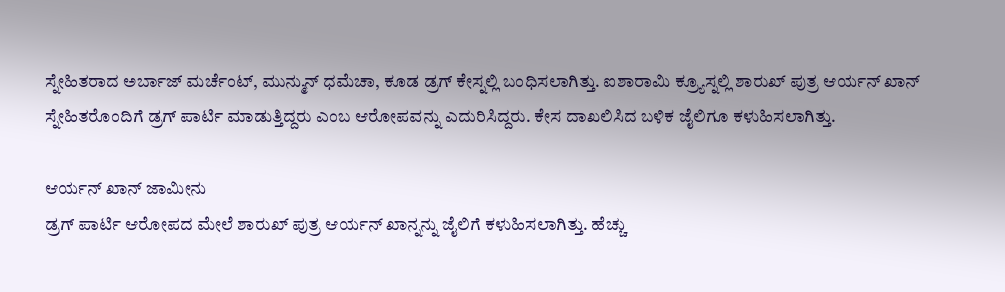ಸ್ನೇಹಿತರಾದ ಅರ್ಬಾಜ್ ಮರ್ಚೆಂಟ್, ಮುನ್ಮುನ್ ಧಮೆಚಾ, ಕೂಡ ಡ್ರಗ್ ಕೇಸ್ನಲ್ಲಿ ಬಂಧಿಸಲಾಗಿತ್ತು. ಐಶಾರಾಮಿ ಕ್ರ್ಯೂಸ್ನಲ್ಲಿ ಶಾರುಖ್ ಪುತ್ರ ಆರ್ಯನ್ ಖಾನ್ ಸ್ನೇಹಿತರೊಂದಿಗೆ ಡ್ರಗ್ ಪಾರ್ಟಿ ಮಾಡುತ್ತಿದ್ದರು ಎಂಬ ಆರೋಪವನ್ನು ಎದುರಿಸಿದ್ದರು. ಕೇಸ ದಾಖಲಿಸಿದ ಬಳಿಕ ಜೈಲಿಗೂ ಕಳುಹಿಸಲಾಗಿತ್ತು.

ಆರ್ಯನ್ ಖಾನ್ ಜಾಮೀನು
ಡ್ರಗ್ ಪಾರ್ಟಿ ಆರೋಪದ ಮೇಲೆ ಶಾರುಖ್ ಪುತ್ರ ಆರ್ಯನ್ ಖಾನ್ನನ್ನು ಜೈಲಿಗೆ ಕಳುಹಿಸಲಾಗಿತ್ತು. ಹೆಚ್ಚು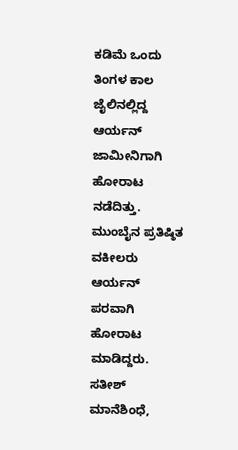ಕಡಿಮೆ ಒಂದು ತಿಂಗಳ ಕಾಲ ಜೈಲಿನಲ್ಲಿದ್ದ ಆರ್ಯನ್ ಜಾಮೀನಿಗಾಗಿ ಹೋರಾಟ ನಡೆದಿತ್ತು. ಮುಂಬೈನ ಪ್ರತಿಷ್ಠಿತ ವಕೀಲರು ಆರ್ಯನ್ ಪರವಾಗಿ ಹೋರಾಟ ಮಾಡಿದ್ದರು. ಸತೀಶ್ ಮಾನೆಶಿಂಧೆ,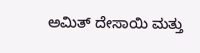ಅಮಿತ್ ದೇಸಾಯಿ ಮತ್ತು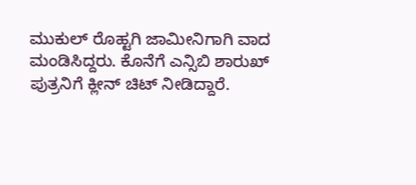ಮುಕುಲ್ ರೊಹ್ಟಗಿ ಜಾಮೀನಿಗಾಗಿ ವಾದ ಮಂಡಿಸಿದ್ದರು. ಕೊನೆಗೆ ಎನ್ಸಿಬಿ ಶಾರುಖ್ ಪುತ್ರನಿಗೆ ಕ್ಲೀನ್ ಚಿಟ್ ನೀಡಿದ್ದಾರೆ.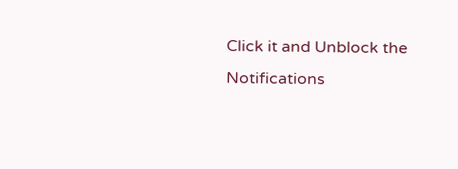Click it and Unblock the Notifications